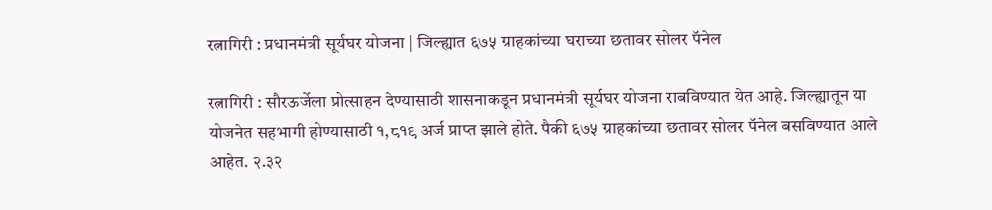रत्नागिरी : प्रधानमंत्री सूर्यघर योजना | जिल्ह्यात ६७५ ग्राहकांच्या घराच्या छतावर सोलर पॅनेल

रत्नागिरी : सौरऊर्जेला प्रोत्साहन देण्यासाठी शासनाकडून प्रधानमंत्री सूर्यघर योजना राबविण्यात येत आहे. जिल्ह्यातून या योजनेत सहभागी होण्यासाठी १,८१९ अर्ज प्राप्त झाले होते. पैकी ६७५ ग्राहकांच्या छतावर सोलर पॅनेल बसविण्यात आले आहेत. २.३२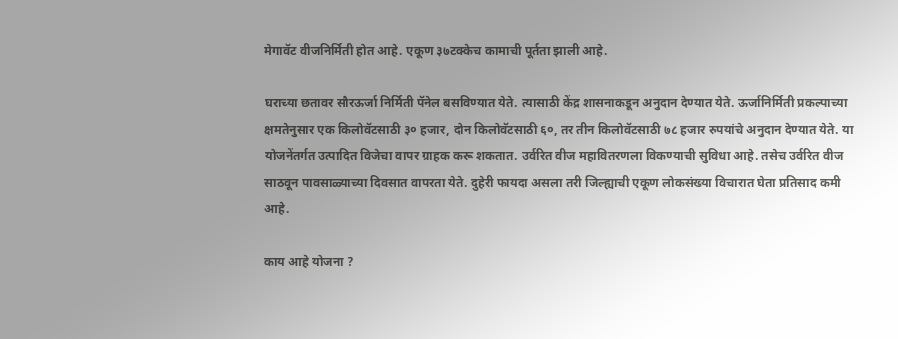मेगावॅट वीजनिर्मिती होत आहे. एकूण ३७टक्केच कामाची पूर्तता झाली आहे.

घराच्या छतावर सौरऊर्जा निर्मिती पॅनेल बसविण्यात येते. त्यासाठी केंद्र शासनाकडून अनुदान देण्यात येते. ऊर्जानिर्मिती प्रकल्पाच्या क्षमतेनुसार एक किलोवॅटसाठी ३० हजार, दोन किलोवॅटसाठी ६०, तर तीन किलोवॅटसाठी ७८ हजार रुपयांचे अनुदान देण्यात येते. या योजनेंतर्गत उत्पादित विजेचा वापर ग्राहक करू शकतात. उर्वरित वीज महावितरणला विकण्याची सुविधा आहे. तसेच उर्वरित वीज साठवून पावसाळ्याच्या दिवसात वापरता येते. दुहेरी फायदा असला तरी जिल्ह्याची एकूण लोकसंख्या विचारात घेता प्रतिसाद कमी आहे.

काय आहे योजना ?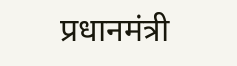प्रधानमंत्री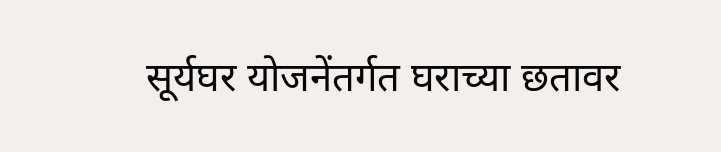सूर्यघर योजनेंतर्गत घराच्या छतावर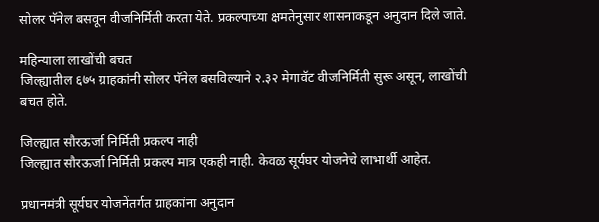सोलर पॅनेल बसवून वीजनिर्मिती करता येते. प्रकल्पाच्या क्षमतेनुसार शासनाकडून अनुदान दिले जाते.

महिन्याला लाखोंची बचत
जिल्ह्यातील ६७५ ग्राहकांनी सोलर पॅनेल बसविल्याने २.३२ मेगावॅट वीजनिर्मिती सुरू असून, लाखोंची बचत होते.

जिल्ह्यात सौरऊर्जा निर्मिती प्रकल्प नाही
जिल्ह्यात सौरऊर्जा निर्मिती प्रकल्प मात्र एकही नाही. केवळ सूर्यघर योजनेचे लाभार्थी आहेत.

प्रधानमंत्री सूर्यघर योजनेंतर्गत ग्राहकांना अनुदान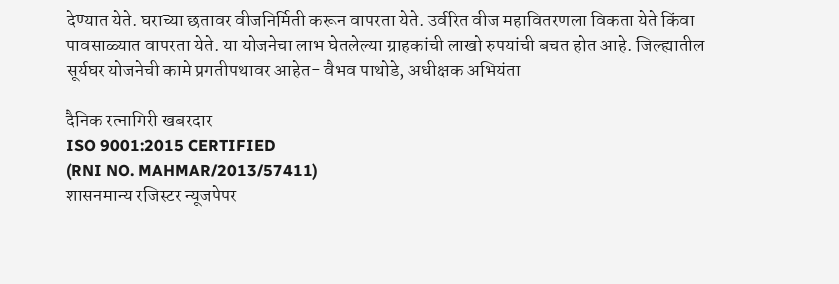देण्यात येते. घराच्या छतावर वीजनिर्मिती करून वापरता येते. उर्वरित वीज महावितरणला विकता येते किंवा पावसाळ्यात वापरता येते. या योजनेचा लाभ घेतलेल्या ग्राहकांची लाखो रुपयांची बचत होत आहे. जिल्ह्यातील सूर्यघर योजनेची कामे प्रगतीपथावर आहेत- वैभव पाथोडे, अधीक्षक अभियंता

दैनिक रत्नागिरी खबरदार
ISO 9001:2015 CERTIFIED
(RNI NO. MAHMAR/2013/57411)
शासनमान्य रजिस्टर न्यूजपेपर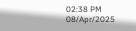02:38 PM 08/Apr/2025